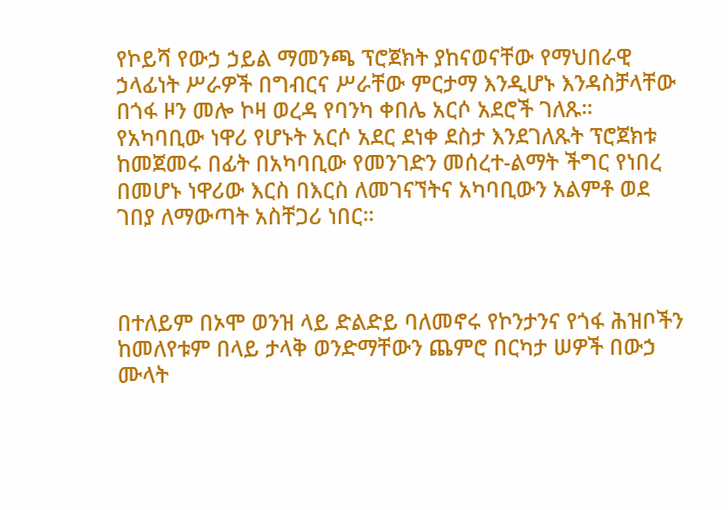የኮይሻ የውኃ ኃይል ማመንጫ ፕሮጀክት ያከናወናቸው የማህበራዊ ኃላፊነት ሥራዎች በግብርና ሥራቸው ምርታማ እንዲሆኑ እንዳስቻላቸው በጎፋ ዞን መሎ ኮዛ ወረዳ የባንካ ቀበሌ አርሶ አደሮች ገለጹ።
የአካባቢው ነዋሪ የሆኑት አርሶ አደር ደነቀ ደስታ እንደገለጹት ፕሮጀክቱ ከመጀመሩ በፊት በአካባቢው የመንገድን መሰረተ-ልማት ችግር የነበረ በመሆኑ ነዋሪው እርስ በእርስ ለመገናኘትና አካባቢውን አልምቶ ወደ ገበያ ለማውጣት አስቸጋሪ ነበር።



በተለይም በኦሞ ወንዝ ላይ ድልድይ ባለመኖሩ የኮንታንና የጎፋ ሕዝቦችን ከመለየቱም በላይ ታላቅ ወንድማቸውን ጨምሮ በርካታ ሠዎች በውኃ ሙላት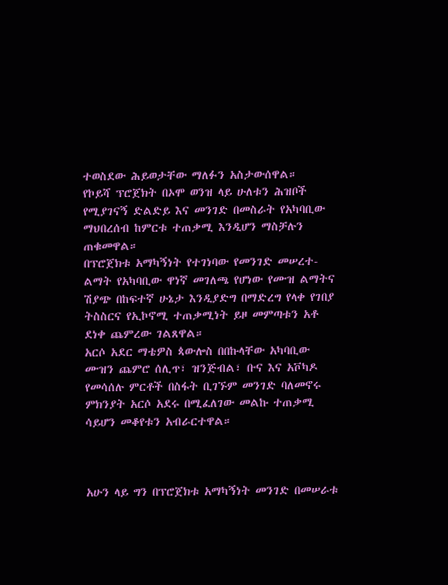ተወስደው ሕይወታቸው ማለፉን አስታውሰዋል።
የኮይሻ ፕሮጀክት በኦሞ ወንዝ ላይ ሁለቱን ሕዝቦች የሚያገናኝ ድልድይ እና መንገድ በመስራት የአካባቢው ማህበረሰብ ከምርቱ ተጠቃሚ እንዲሆን ማስቻሉን ጠቁመዋል።
በፕሮጀክቱ አማካኝነት የተገነባው የመንገድ መሠረተ-ልማት የአካባቢው ዋነኛ መገለጫ የሆነው የሙዝ ልማትና ሽያጭ በከፍተኛ ሁኔታ እንዲያድግ በማድረግ የላቀ የገበያ ትስስርና የኢኮኖሚ ተጠቃሚነት ይዞ መምጣቱን አቶ ደነቀ ጨምረው ገልጸዋል።
አርሶ አደር ማቴዎስ ጳውሎስ በበኩላቸው አካባቢው ሙዝን ጨምሮ ሰሊጥ፣ ዝንጅብል፣ ቡና እና አቮካዶ የመሳሰሉ ምርቶች በስፋት ቢገኙም መንገድ ባለመኖሩ ምክንያት አርሶ አደሩ በሚፈለገው መልኩ ተጠቃሚ ሳይሆን መቆየቱን አብራርተዋል።



አሁን ላይ ግን በፕሮጀክቱ አማካኝነት መንገድ በመሠራቱ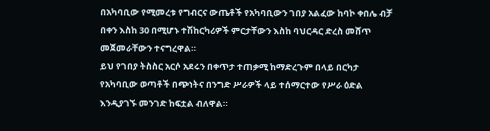በአካባቢው የሚመረቱ የግብርና ውጤቶች የአካባቢውን ገበያ አልፈው ከባኮ ቀበሌ ብቻ በቀን እስከ 30 በሚሆኑ ተሽከርካሪዎች ምርታቸውን እስከ ባህርዳር ድረስ መሸጥ መጀመራቸውን ተናግረዋል።
ይህ የገበያ ትስስር አርሶ አደሩን በቀጥታ ተጠቃሚ ከማድረጉም በላይ በርካታ የአካባቢው ወጣቶች በጭነትና በንግድ ሥራዎች ላይ ተሰማርተው የሥራ ዕድል እንዲያገኙ መንገድ ከፍቷል ብለዋል።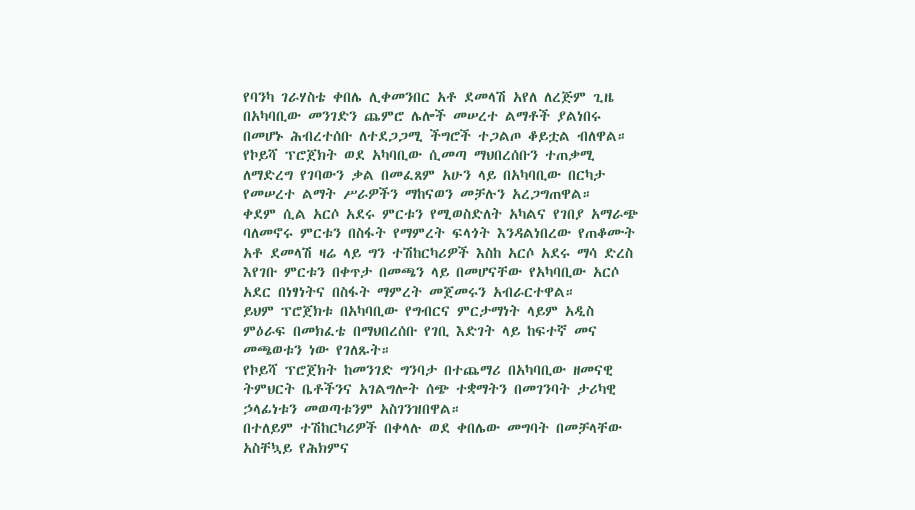የባንካ ገራሃስቴ ቀበሌ ሊቀመንበር አቶ ደመላሽ አየለ ለረጅም ጊዜ በአካባቢው መንገድን ጨምሮ ሌሎች መሠረተ ልማቶች ያልነበሩ በመሆኑ ሕብረተሰቡ ለተደጋጋሚ ችግሮች ተጋልጦ ቆይቷል ብለዋል።
የኮይሻ ፕሮጀክት ወደ አካባቢው ሲመጣ ማህበረሰቡን ተጠቃሚ ለማድረግ የገባውን ቃል በመፈጸም አሁን ላይ በአካባቢው በርካታ የመሠረተ ልማት ሥራዎችን ማከናወን መቻሉን አረጋግጠዋል።
ቀደም ሲል አርሶ አደሩ ምርቱን የሚወስድለት አካልና የገበያ አማራጭ ባለመኖሩ ምርቱን በስፋት የማምረት ፍላጎት እንዳልነበረው የጠቆሙት አቶ ደመላሽ ዛሬ ላይ ግን ተሽከርካሪዎች እስከ አርሶ አደሩ ማሳ ድረስ እየገቡ ምርቱን በቀጥታ በመጫን ላይ በመሆናቸው የአካባቢው አርሶ አደር በነፃነትና በስፋት ማምረት መጀመሩን አብራርተዋል።
ይህም ፕሮጀክቱ በአካባቢው የግብርና ምርታማነት ላይም አዲስ ምዕራፍ በመክፈቴ በማህበረሰቡ የገቢ እድገት ላይ ከፍተኛ መና መጫወቱን ነው የገለጹት።
የኮይሻ ፕሮጀክት ከመንገድ ግንባታ በተጨማሪ በአካባቢው ዘመናዊ ትምህርት ቤቶችንና አገልግሎት ሰጭ ተቋማትን በመገንባት ታሪካዊ ኃላፊነቱን መወጣቱንም አስገንዝበዋል።
በተለይም ተሽከርካሪዎች በቀላሉ ወደ ቀበሌው መግባት በመቻላቸው አስቸኳይ የሕክምና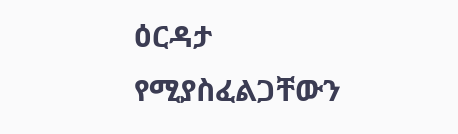ዕርዳታ የሚያስፈልጋቸውን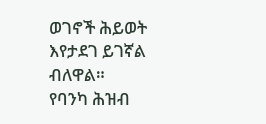ወገኖች ሕይወት እየታደገ ይገኛል ብለዋል።
የባንካ ሕዝብ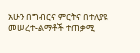አሁን በግብርና ምርትና በተለያዩ መሠረተ-ልማቶች ተጠቃሚ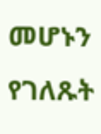መሆኑን የገለጹት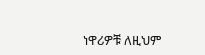ነዋሪዎቹ ለዚህም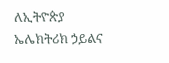ለኢትዮጵያ ኤሌክትሪክ ኃይልና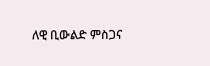ለዊ ቢውልድ ምስጋና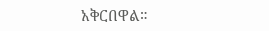አቅርበዋል።